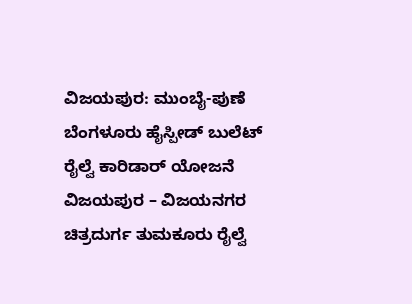ವಿಜಯಪುರ: ಮುಂಬೈ-ಪುಣೆ ಬೆಂಗಳೂರು ಹೈಸ್ಪೀಡ್ ಬುಲೆಟ್ ರೈಲ್ವೆ ಕಾರಿಡಾರ್ ಯೋಜನೆ ವಿಜಯಪುರ – ವಿಜಯನಗರ ಚಿತ್ರದುರ್ಗ ತುಮಕೂರು ರೈಲ್ವೆ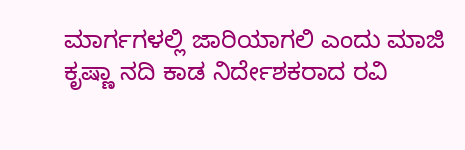ಮಾರ್ಗಗಳಲ್ಲಿ ಜಾರಿಯಾಗಲಿ ಎಂದು ಮಾಜಿ ಕೃಷ್ಣಾ ನದಿ ಕಾಡ ನಿರ್ದೇಶಕರಾದ ರವಿ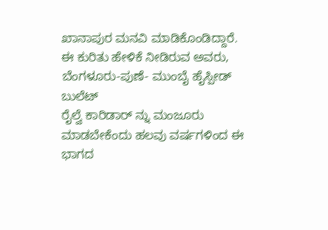ಖಾನಾಪುರ ಮನವಿ ಮಾಡಿಕೊಂಡಿದ್ದಾರೆ.
ಈ ಕುರಿತು ಹೇಳಿಕೆ ನೀಡಿರುವ ಅವರು, ಬೆಂಗಳೂರು-ಪುಣೆ- ಮುಂಬೈ ಹೈಸ್ಪೀಡ್ ಬುಲೆಟ್
ರೈಲ್ವೆ ಕಾರಿಡಾರ್ ನ್ನು ಮಂಜೂರು ಮಾಡಬೇಕೆಂದು ಹಲವು ವರ್ಷಗಳಿಂದ ಈ ಭಾಗದ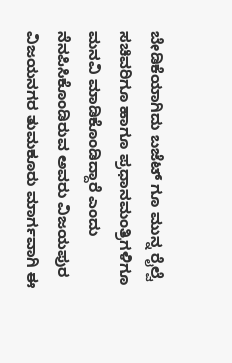ಬೇಡಿಕೆಯಾಗಿದು ಬಜೆಟ್ ಗೂ ಮುನ್ನ ರೈಲ್ವೆ ಸಚಿವರಿಗೂ ಹಾಗೂ ಪ್ರಧಾನಮಂತ್ರಿಗಳಿಗೂ ಮನವಿ ಮಾಡಿಕೊಂಡಿದ್ದಾರೆ ಎಂದು ನೆನಪಿಸಿಕೊಂಡಿರುವ ಅವರು ವಿಜಯಪುರ ವಿಜಯನಗರ ತುಮಕೂರು ಮಾರ್ಗವಾಗಿ ಈ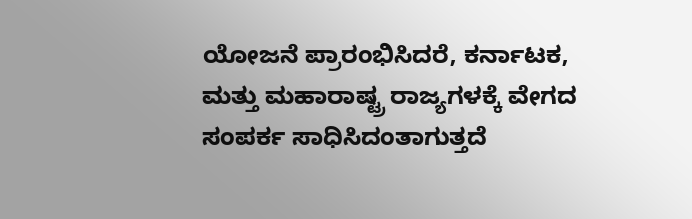ಯೋಜನೆ ಪ್ರಾರಂಭಿಸಿದರೆ, ಕರ್ನಾಟಕ, ಮತ್ತು ಮಹಾರಾಷ್ಟ್ರ ರಾಜ್ಯಗಳಕ್ಕೆ ವೇಗದ ಸಂಪರ್ಕ ಸಾಧಿಸಿದಂತಾಗುತ್ತದೆ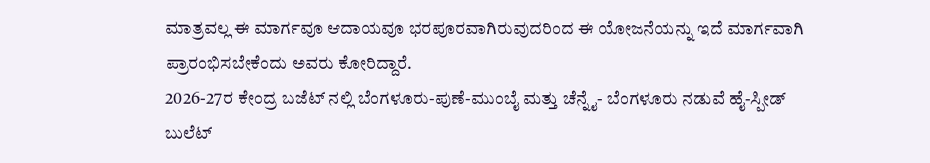ಮಾತ್ರವಲ್ಲ ಈ ಮಾರ್ಗವೂ ಆದಾಯವೂ ಭರಪೂರವಾಗಿರುವುದರಿಂದ ಈ ಯೋಜನೆಯನ್ನು ಇದೆ ಮಾರ್ಗವಾಗಿ ಪ್ರಾರಂಭಿಸಬೇಕೆಂದು ಅವರು ಕೋರಿದ್ದಾರೆ.
2026-27ರ ಕೇಂದ್ರ ಬಜೆಟ್ ನಲ್ಲಿ ಬೆಂಗಳೂರು-ಪುಣೆ-ಮುಂಬೈ ಮತ್ತು ಚೆನ್ನೈ- ಬೆಂಗಳೂರು ನಡುವೆ ಹೈ-ಸ್ಪೀಡ್ ಬುಲೆಟ್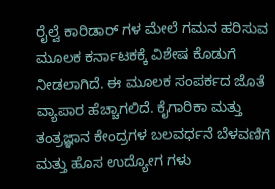ರೈಲ್ವೆ ಕಾರಿಡಾರ್ ಗಳ ಮೇಲೆ ಗಮನ ಹರಿಸುವ ಮೂಲಕ ಕರ್ನಾಟಕಕ್ಕೆ ವಿಶೇಷ ಕೊಡುಗೆ ನೀಡಲಾಗಿದೆ. ಈ ಮೂಲಕ ಸಂಪರ್ಕದ ಜೊತೆ ವ್ಯಾಪಾರ ಹೆಚ್ಚಾಗಲಿದೆ. ಕೈಗಾರಿಕಾ ಮತ್ತು ತಂತ್ರಜ್ಞಾನ ಕೇಂದ್ರಗಳ ಬಲವರ್ಧನೆ ಬೆಳವಣಿಗೆ ಮತ್ತು ಹೊಸ ಉದ್ಯೋಗ ಗಳು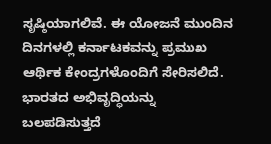ಸೃಷ್ಠಿಯಾಗಲಿವೆ. ಈ ಯೋಜನೆ ಮುಂದಿನ ದಿನಗಳಲ್ಲಿ ಕರ್ನಾಟಕವನ್ನು ಪ್ರಮುಖ ಆರ್ಥಿಕ ಕೇಂದ್ರಗಳೊಂದಿಗೆ ಸೇರಿಸಲಿದೆ. ಭಾರತದ ಅಭಿವೃದ್ಧಿಯನ್ನು ಬಲಪಡಿಸುತ್ತದೆ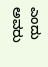ಎಂದು ಅವರು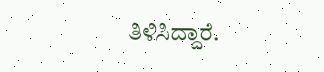ತಿಳಿಸಿದ್ದಾರೆ.